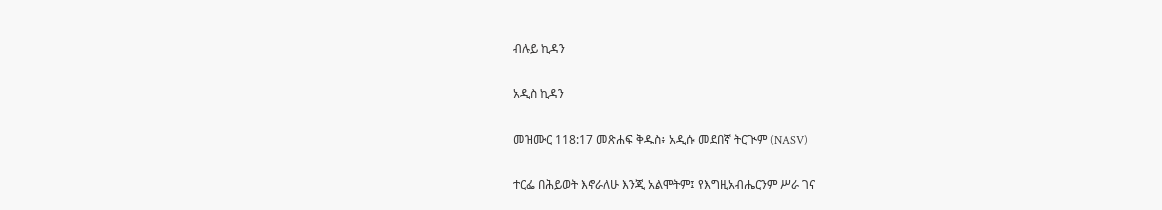ብሉይ ኪዳን

አዲስ ኪዳን

መዝሙር 118:17 መጽሐፍ ቅዱስ፥ አዲሱ መደበኛ ትርጒም (NASV)

ተርፌ በሕይወት እኖራለሁ እንጂ አልሞትም፤ የእግዚአብሔርንም ሥራ ገና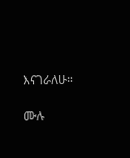እናገራለሁ።

ሙሉ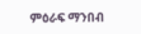ምዕራፍ ማንበብ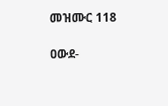መዝሙር 118

ዐውደ-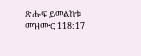ጽሑፍ ይመልከቱ መዝሙር 118:17